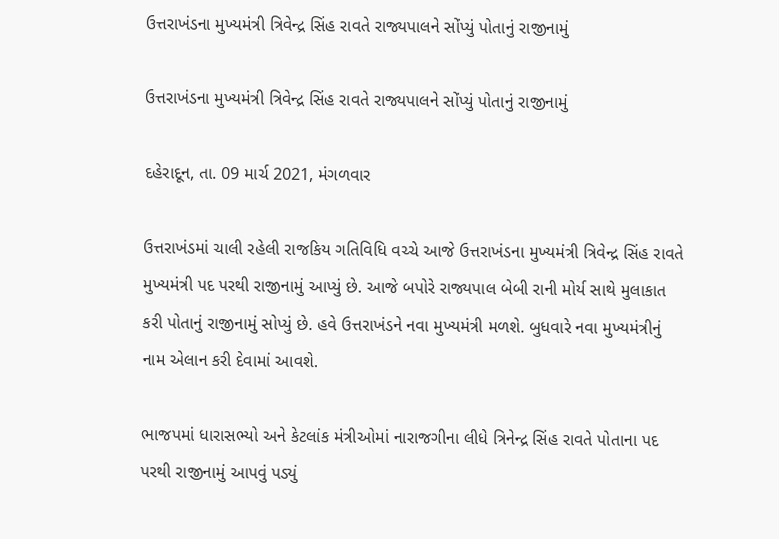ઉત્તરાખંડના મુખ્યમંત્રી ત્રિવેન્દ્ર સિંહ રાવતે રાજ્યપાલને સોંપ્યું પોતાનું રાજીનામું

ઉત્તરાખંડના મુખ્યમંત્રી ત્રિવેન્દ્ર સિંહ રાવતે રાજ્યપાલને સોંપ્યું પોતાનું રાજીનામું

દહેરાદૂન, તા. 09 માર્ચ 2021, મંગળવાર

ઉત્તરાખંડમાં ચાલી રહેલી રાજકિય ગતિવિધિ વચ્ચે આજે ઉત્તરાખંડના મુખ્યમંત્રી ત્રિવેન્દ્ર સિંહ રાવતે મુખ્યમંત્રી પદ પરથી રાજીનામું આપ્યું છે. આજે બપોરે રાજ્યપાલ બેબી રાની મોર્ય સાથે મુલાકાત કરી પોતાનું રાજીનામું સોપ્યું છે. હવે ઉત્તરાખંડને નવા મુખ્યમંત્રી મળશે. બુધવારે નવા મુખ્યમંત્રીનું નામ એલાન કરી દેવામાં આવશે.

ભાજપમાં ધારાસભ્યો અને કેટલાંક મંત્રીઓમાં નારાજગીના લીધે ત્રિનેન્દ્ર સિંહ રાવતે પોતાના પદ પરથી રાજીનામું આપવું પડ્યું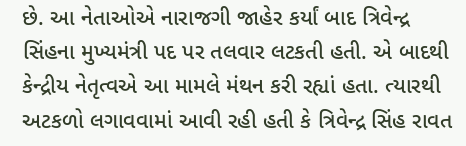છે. આ નેતાઓએ નારાજગી જાહેર કર્યાં બાદ ત્રિવેન્દ્ર સિંહના મુખ્યમંત્રી પદ પર તલવાર લટકતી હતી. એ બાદથી કેન્દ્રીય નેતૃત્વએ આ મામલે મંથન કરી રહ્યાં હતા. ત્યારથી અટકળો લગાવવામાં આવી રહી હતી કે ત્રિવેન્દ્ર સિંહ રાવત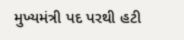મુખ્યમંત્રી પદ પરથી હટી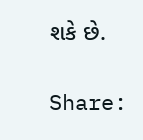શકે છે.

Share: